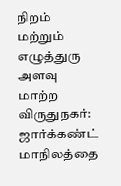நிறம் மற்றும் எழுத்துரு அளவு மாற்ற
விருதுநகர்: ஜார்க்கண்ட் மாநிலத்தை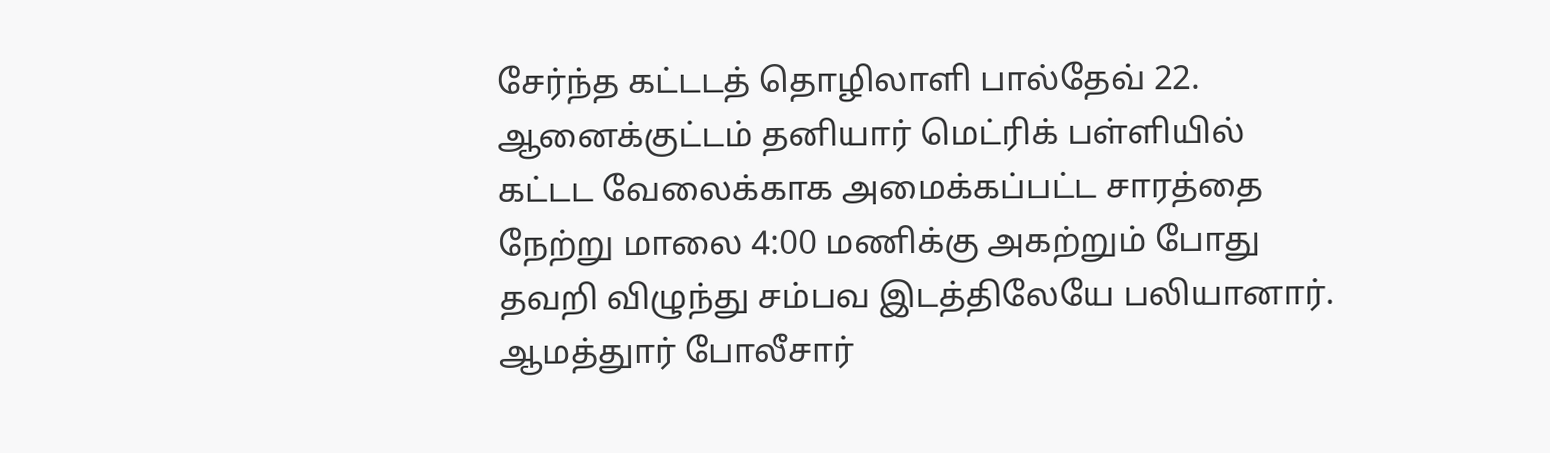சேர்ந்த கட்டடத் தொழிலாளி பால்தேவ் 22. ஆனைக்குட்டம் தனியார் மெட்ரிக் பள்ளியில் கட்டட வேலைக்காக அமைக்கப்பட்ட சாரத்தை நேற்று மாலை 4:00 மணிக்கு அகற்றும் போது தவறி விழுந்து சம்பவ இடத்திலேயே பலியானார்.
ஆமத்துார் போலீசார்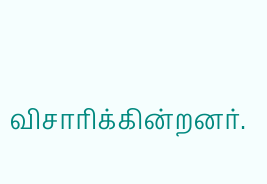விசாரிக்கின்றனர்.